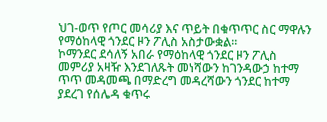ህገ-ወጥ የጦር መሳሪያ እና ጥይት በቁጥጥር ስር ማዋሉን የማዕከላዊ ጎንደር ዞን ፖሊስ አስታውቋል።
ኮማንደር ደሳለኝ አበራ የማዕከላዊ ጎንደር ዞን ፖሊስ መምሪያ አዛዥ እንደገለጹት መነሻውን ከገንዳውኃ ከተማ ጥጥ መዳመጫ በማድረግ መዳረሻውን ጎንደር ከተማ ያደረገ የሰሌዳ ቁጥሩ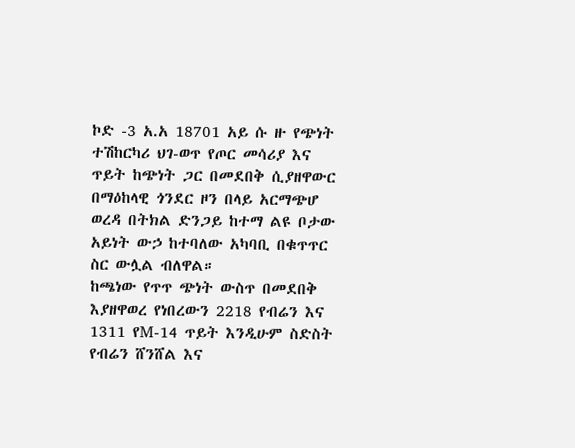ኮድ -3 አ.አ 18701 አይ ሱ ዙ የጭነት ተሽከርካሪ ህገ-ወጥ የጦር መሳሪያ እና ጥይት ከጭነት ጋር በመደበቅ ሲያዘዋውር በማዕከላዊ ጎንደር ዞን በላይ አርማጭሆ ወረዳ በትክል ድንጋይ ከተማ ልዩ ቦታው አይነት ውኃ ከተባለው አካባቢ በቁጥጥር ስር ውሏል ብለዋል።
ከጫነው የጥጥ ጭነት ውስጥ በመደበቅ እያዘዋወረ የነበረውን 2218 የብሬን እና 1311 የM-14 ጥይት እንዲሁም ስድስት የብሬን ሸንሸል እና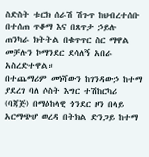ስድስት ቱርክ ሰራሽ ሽጉጥ ከህብረተሰቡ በተሰጠ ጥቆማ እና በጸጥታ ኃይሉ ጠንካራ ክትትል በቁጥጥር ስር ማዋል መቻሉን ኮማንደር ደሳለኝ አበራ አስረድተዋል።
በተጨማሪም መነሻውን ከገንዳውኃ ከተማ ያደረገ ባለ ሶስት እግር ተሽከርካሪ (ባጃጅ) በማዕከላዊ ጎንደር ዞን በላይ አርማጭሆ ወረዳ በትክል ድንጋይ ከተማ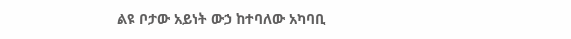ልዩ ቦታው አይነት ውኃ ከተባለው አካባቢ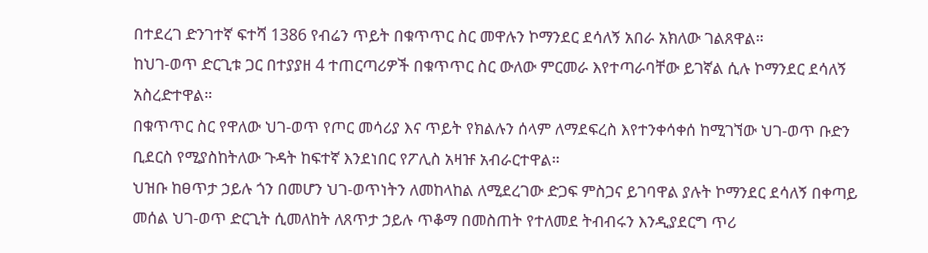በተደረገ ድንገተኛ ፍተሻ 1386 የብሬን ጥይት በቁጥጥር ስር መዋሉን ኮማንደር ደሳለኝ አበራ አክለው ገልጸዋል።
ከህገ-ወጥ ድርጊቱ ጋር በተያያዘ 4 ተጠርጣሪዎች በቁጥጥር ስር ውለው ምርመራ እየተጣራባቸው ይገኛል ሲሉ ኮማንደር ደሳለኝ አስረድተዋል።
በቁጥጥር ስር የዋለው ህገ-ወጥ የጦር መሳሪያ እና ጥይት የክልሉን ሰላም ለማደፍረስ እየተንቀሳቀሰ ከሚገኘው ህገ-ወጥ ቡድን ቢደርስ የሚያስከትለው ጉዳት ከፍተኛ እንደነበር የፖሊስ አዛዡ አብራርተዋል።
ህዝቡ ከፀጥታ ኃይሉ ጎን በመሆን ህገ-ወጥነትን ለመከላከል ለሚደረገው ድጋፍ ምስጋና ይገባዋል ያሉት ኮማንደር ደሳለኝ በቀጣይ መሰል ህገ-ወጥ ድርጊት ሲመለከት ለጸጥታ ኃይሉ ጥቆማ በመስጠት የተለመደ ትብብሩን እንዲያደርግ ጥሪ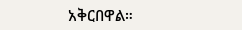አቅርበዋል።